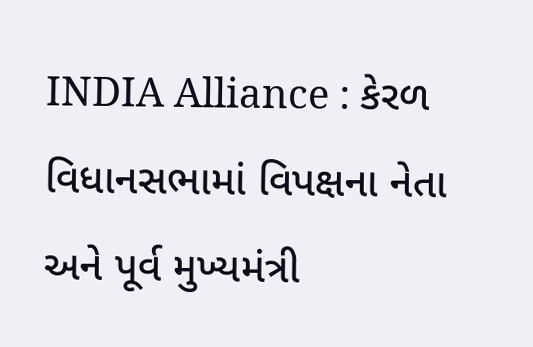INDIA Alliance : કેરળ વિધાનસભામાં વિપક્ષના નેતા અને પૂર્વ મુખ્યમંત્રી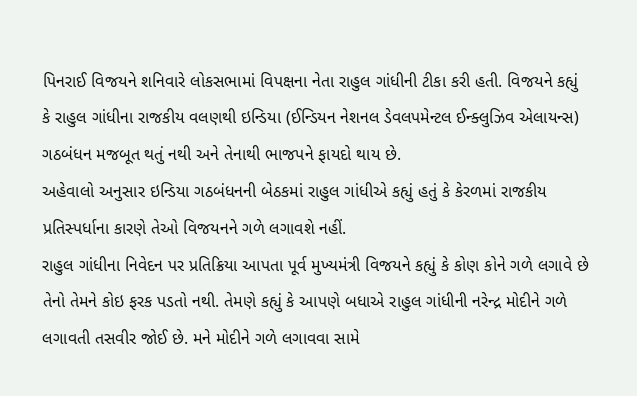પિનરાઈ વિજયને શનિવારે લોકસભામાં વિપક્ષના નેતા રાહુલ ગાંધીની ટીકા કરી હતી. વિજયને કહ્યું કે રાહુલ ગાંધીના રાજકીય વલણથી ઇન્ડિયા (ઈન્ડિયન નેશનલ ડેવલપમેન્ટલ ઈન્ક્લુઝિવ એલાયન્સ) ગઠબંધન મજબૂત થતું નથી અને તેનાથી ભાજપને ફાયદો થાય છે.
અહેવાલો અનુસાર ઇન્ડિયા ગઠબંધનની બેઠકમાં રાહુલ ગાંધીએ કહ્યું હતું કે કેરળમાં રાજકીય પ્રતિસ્પર્ધાના કારણે તેઓ વિજયનને ગળે લગાવશે નહીં.
રાહુલ ગાંધીના નિવેદન પર પ્રતિક્રિયા આપતા પૂર્વ મુખ્યમંત્રી વિજયને કહ્યું કે કોણ કોને ગળે લગાવે છે તેનો તેમને કોઇ ફરક પડતો નથી. તેમણે કહ્યું કે આપણે બધાએ રાહુલ ગાંધીની નરેન્દ્ર મોદીને ગળે લગાવતી તસવીર જોઈ છે. મને મોદીને ગળે લગાવવા સામે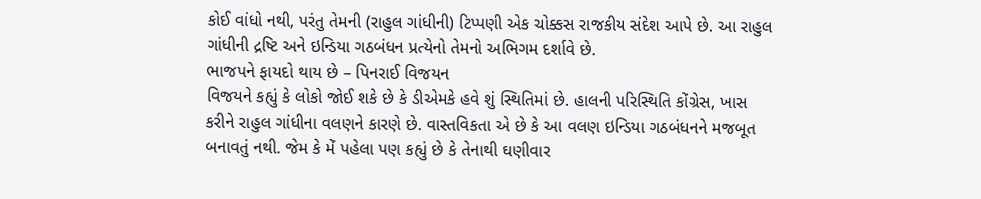કોઈ વાંધો નથી, પરંતુ તેમની (રાહુલ ગાંધીની) ટિપ્પણી એક ચોક્કસ રાજકીય સંદેશ આપે છે. આ રાહુલ ગાંધીની દ્રષ્ટિ અને ઇન્ડિયા ગઠબંધન પ્રત્યેનો તેમનો અભિગમ દર્શાવે છે.
ભાજપને ફાયદો થાય છે – પિનરાઈ વિજયન
વિજયને કહ્યું કે લોકો જોઈ શકે છે કે ડીએમકે હવે શું સ્થિતિમાં છે. હાલની પરિસ્થિતિ કોંગ્રેસ, ખાસ કરીને રાહુલ ગાંધીના વલણને કારણે છે. વાસ્તવિકતા એ છે કે આ વલણ ઇન્ડિયા ગઠબંધનને મજબૂત બનાવતું નથી. જેમ કે મેં પહેલા પણ કહ્યું છે કે તેનાથી ઘણીવાર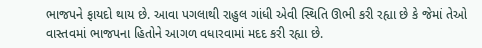ભાજપને ફાયદો થાય છે. આવા પગલાથી રાહુલ ગાંધી એવી સ્થિતિ ઊભી કરી રહ્યા છે કે જેમાં તેઓ વાસ્તવમાં ભાજપના હિતોને આગળ વધારવામાં મદદ કરી રહ્યા છે.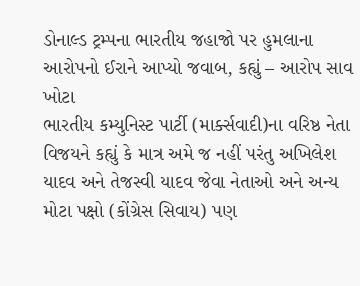ડોનાલ્ડ ટ્રમ્પના ભારતીય જહાજો પર હુમલાના આરોપનો ઈરાને આપ્યો જવાબ, કહ્યું – આરોપ સાવ ખોટા
ભારતીય કમ્યુનિસ્ટ પાર્ટી (માર્ક્સવાદી)ના વરિષ્ઠ નેતા વિજયને કહ્યું કે માત્ર અમે જ નહીં પરંતુ અખિલેશ યાદવ અને તેજસ્વી યાદવ જેવા નેતાઓ અને અન્ય મોટા પક્ષો (કોંગ્રેસ સિવાય) પણ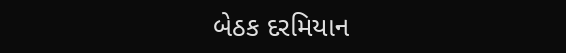બેઠક દરમિયાન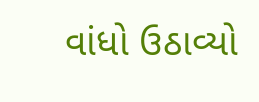વાંધો ઉઠાવ્યો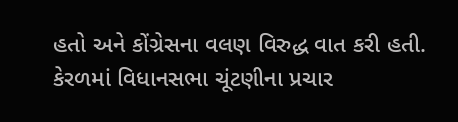હતો અને કોંગ્રેસના વલણ વિરુદ્ધ વાત કરી હતી.
કેરળમાં વિધાનસભા ચૂંટણીના પ્રચાર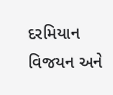દરમિયાન વિજયન અને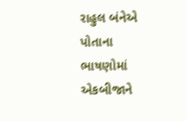રાહુલ બંનેએ પોતાના ભાષણોમાં એકબીજાને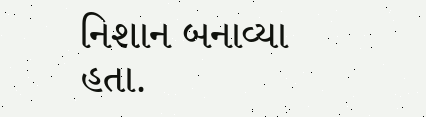નિશાન બનાવ્યા હતા.